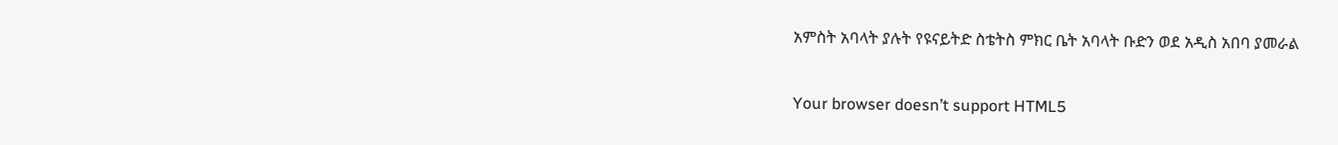አምስት አባላት ያሉት የዩናይትድ ስቴትስ ምክር ቤት አባላት ቡድን ወደ አዲስ አበባ ያመራል

Your browser doesn’t support HTML5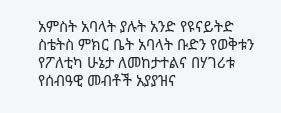አምስት አባላት ያሉት አንድ የዩናይትድ ስቴትስ ምክር ቤት አባላት ቡድን የወቅቱን የፖለቲካ ሁኔታ ለመከታተልና በሃገሪቱ የሰብዓዊ መብቶች አያያዝና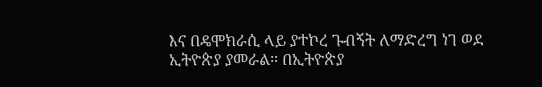እና በዴሞክራሲ ላይ ያተኮረ ጉብኝት ለማድረግ ነገ ወደ ኢትዮጵያ ያመራል። በኢትዮጵያ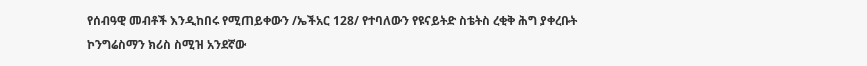የሰብዓዊ መብቶች እንዲከበሩ የሚጠይቀውን /ኤችአር 128/ የተባለውን የዩናይትድ ስቴትስ ረቂቅ ሕግ ያቀረቡት ኮንግሬስማን ክሪስ ስሚዝ አንደኛው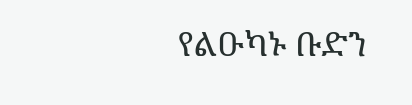የልዑካኑ ቡድን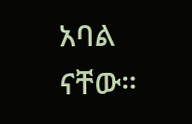አባል ናቸው።